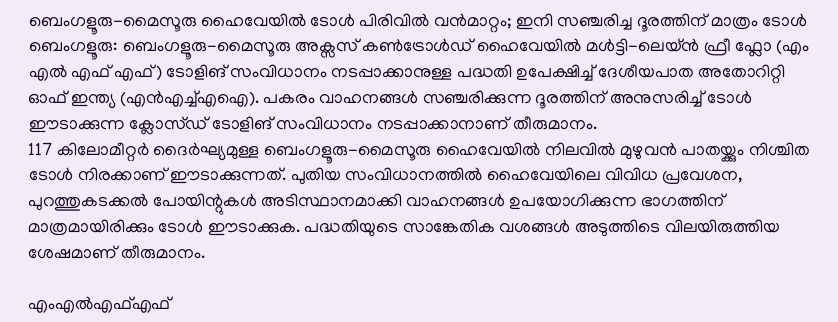ബെംഗളൂരു-മൈസൂരു ഹൈവേയിൽ ടോൾ പിരിവിൽ വൻമാറ്റം; ഇനി സഞ്ചരിച്ച ദൂരത്തിന് മാത്രം ടോൾ
ബെംഗളൂരു: ബെംഗളൂരു-മൈസൂരു അക്സസ് കൺട്രോൾഡ് ഹൈവേയിൽ മൾട്ടി-ലെയ്ൻ ഫ്രീ ഫ്ലോ (എം എൽ എഫ് എഫ്) ടോളിങ് സംവിധാനം നടപ്പാക്കാനുള്ള പദ്ധതി ഉപേക്ഷിച്ച് ദേശീയപാത അതോറിറ്റി ഓഫ് ഇന്ത്യ (എൻഎച്ച്എഐ). പകരം വാഹനങ്ങൾ സഞ്ചരിക്കുന്ന ദൂരത്തിന് അനുസരിച്ച് ടോൾ ഈടാക്കുന്ന ക്ലോസ്ഡ് ടോളിങ് സംവിധാനം നടപ്പാക്കാനാണ് തീരുമാനം.
117 കിലോമീറ്റർ ദൈർഘ്യമുള്ള ബെംഗളൂരു-മൈസൂരു ഹൈവേയിൽ നിലവിൽ മുഴുവൻ പാതയ്ക്കും നിശ്ചിത ടോൾ നിരക്കാണ് ഈടാക്കുന്നത്. പുതിയ സംവിധാനത്തിൽ ഹൈവേയിലെ വിവിധ പ്രവേശന, പുറത്തുകടക്കൽ പോയിന്റുകൾ അടിസ്ഥാനമാക്കി വാഹനങ്ങൾ ഉപയോഗിക്കുന്ന ഭാഗത്തിന് മാത്രമായിരിക്കും ടോൾ ഈടാക്കുക. പദ്ധതിയുടെ സാങ്കേതിക വശങ്ങൾ അടുത്തിടെ വിലയിരുത്തിയ ശേഷമാണ് തീരുമാനം.

എംഎൽഎഫ്എഫ്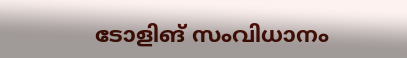ടോളിങ് സംവിധാനം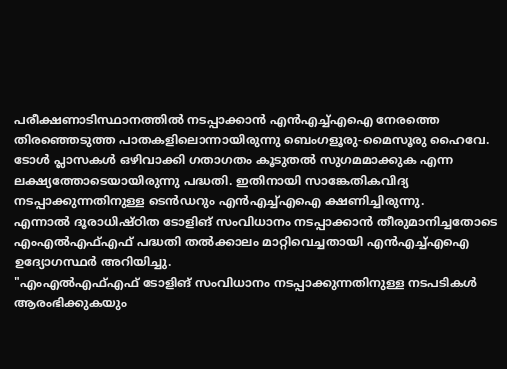പരീക്ഷണാടിസ്ഥാനത്തിൽ നടപ്പാക്കാൻ എൻഎച്ച്എഐ നേരത്തെ തിരഞ്ഞെടുത്ത പാതകളിലൊന്നായിരുന്നു ബെംഗളൂരു-മൈസൂരു ഹൈവേ. ടോൾ പ്ലാസകൾ ഒഴിവാക്കി ഗതാഗതം കൂടുതൽ സുഗമമാക്കുക എന്ന ലക്ഷ്യത്തോടെയായിരുന്നു പദ്ധതി. ഇതിനായി സാങ്കേതികവിദ്യ നടപ്പാക്കുന്നതിനുള്ള ടെൻഡറും എൻഎച്ച്എഐ ക്ഷണിച്ചിരുന്നു.
എന്നാൽ ദൂരാധിഷ്ഠിത ടോളിങ് സംവിധാനം നടപ്പാക്കാൻ തീരുമാനിച്ചതോടെ എംഎൽഎഫ്എഫ് പദ്ധതി തൽക്കാലം മാറ്റിവെച്ചതായി എൻഎച്ച്എഐ ഉദ്യോഗസ്ഥർ അറിയിച്ചു.
"എംഎൽഎഫ്എഫ് ടോളിങ് സംവിധാനം നടപ്പാക്കുന്നതിനുള്ള നടപടികൾ ആരംഭിക്കുകയും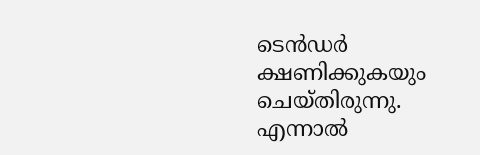ടെൻഡർ ക്ഷണിക്കുകയും ചെയ്തിരുന്നു. എന്നാൽ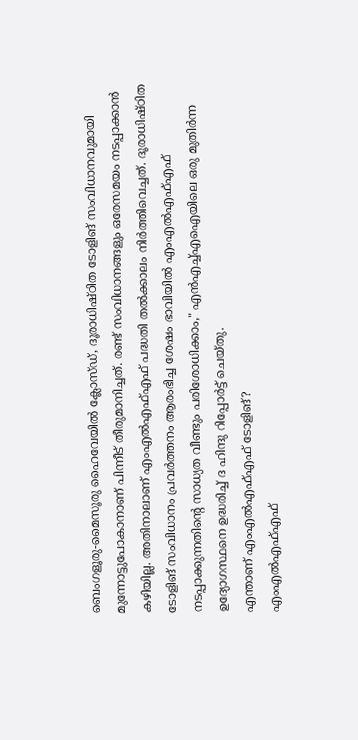ബെംഗളൂരു-മൈസൂരു ഹൈവേയിൽ ക്ലോസ്ഡ്, ദൂരാധിഷ്ഠിത ടോളിങ് സംവിധാനവുമായി മുന്നോട്ടുപോകാനാണ് പിന്നീട് തീരുമാനിച്ചത്. രണ്ട് സംവിധാനങ്ങളും ഒരേസമയം നടപ്പാക്കാൻ കഴിയില്ല. അതിനാലാണ് എംഎൽഎഫ്എഫ് പദ്ധതി തൽക്കാലം നിർത്തിവെച്ചത്. ദൂരാധിഷ്ഠിത ടോളിങ് സംവിധാനം പ്രവർത്തനം ആരംഭിച്ച ശേഷം ഭാവിയിൽ എംഎൽഎഫ്എഫ് നടപ്പാക്കുന്നതിന്റെ സാധ്യത വീണ്ടും പരിശോധിക്കാം," എൻഎച്ച്എഐയിലെ ഒരു മുതിർന്ന ഉദ്യോഗസ്ഥനെ ഉദ്ധരിച്ച് ദ ഹിന്ദു റിപ്പോർട്ട് ചെയ്തു.
എന്താണ് എംഎൽഎഫ്എഫ് ടോളിങ്?
എംഎൽഎഫ്എഫ്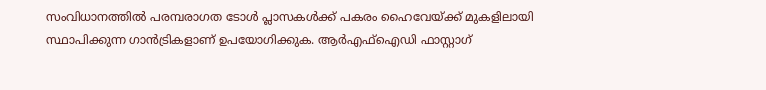സംവിധാനത്തിൽ പരമ്പരാഗത ടോൾ പ്ലാസകൾക്ക് പകരം ഹൈവേയ്ക്ക് മുകളിലായി സ്ഥാപിക്കുന്ന ഗാൻട്രികളാണ് ഉപയോഗിക്കുക. ആർഎഫ്ഐഡി ഫാസ്റ്റാഗ്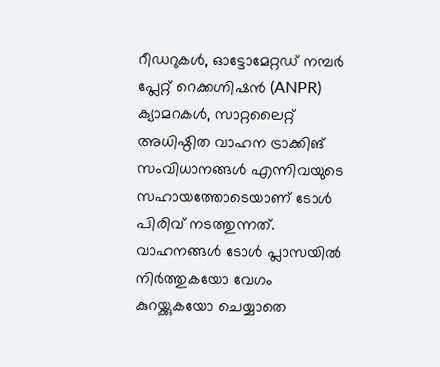റീഡറുകൾ, ഓട്ടോമേറ്റഡ് നമ്പർ പ്ലേറ്റ് റെക്കഗ്നിഷൻ (ANPR) ക്യാമറകൾ, സാറ്റലൈറ്റ് അധിഷ്ഠിത വാഹന ട്രാക്കിങ് സംവിധാനങ്ങൾ എന്നിവയുടെ സഹായത്തോടെയാണ് ടോൾ പിരിവ് നടത്തുന്നത്.
വാഹനങ്ങൾ ടോൾ പ്ലാസയിൽ നിർത്തുകയോ വേഗം കുറയ്ക്കുകയോ ചെയ്യാതെ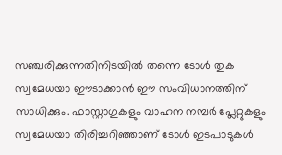സഞ്ചരിക്കുന്നതിനിടയിൽ തന്നെ ടോൾ തുക സ്വമേധയാ ഈടാക്കാൻ ഈ സംവിധാനത്തിന് സാധിക്കും. ഫാസ്റ്റാഗുകളും വാഹന നമ്പർ പ്ലേറ്റുകളും സ്വമേധയാ തിരിച്ചറിഞ്ഞാണ് ടോൾ ഇടപാടുകൾ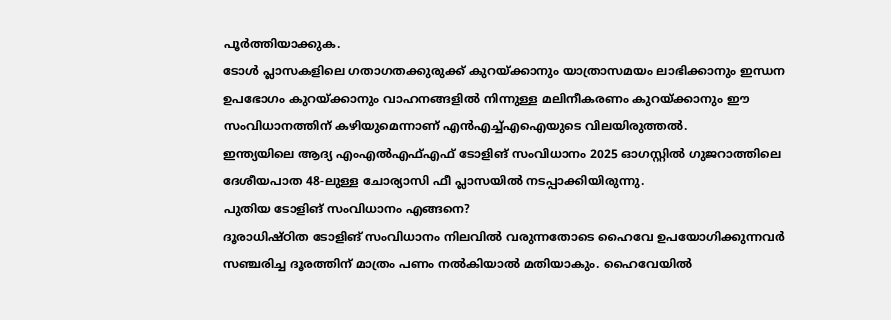പൂർത്തിയാക്കുക.
ടോൾ പ്ലാസകളിലെ ഗതാഗതക്കുരുക്ക് കുറയ്ക്കാനും യാത്രാസമയം ലാഭിക്കാനും ഇന്ധന ഉപഭോഗം കുറയ്ക്കാനും വാഹനങ്ങളിൽ നിന്നുള്ള മലിനീകരണം കുറയ്ക്കാനും ഈ സംവിധാനത്തിന് കഴിയുമെന്നാണ് എൻഎച്ച്എഐയുടെ വിലയിരുത്തൽ.
ഇന്ത്യയിലെ ആദ്യ എംഎൽഎഫ്എഫ് ടോളിങ് സംവിധാനം 2025 ഓഗസ്റ്റിൽ ഗുജറാത്തിലെ ദേശീയപാത 48-ലുള്ള ചോര്യാസി ഫീ പ്ലാസയിൽ നടപ്പാക്കിയിരുന്നു.
പുതിയ ടോളിങ് സംവിധാനം എങ്ങനെ?
ദൂരാധിഷ്ഠിത ടോളിങ് സംവിധാനം നിലവിൽ വരുന്നതോടെ ഹൈവേ ഉപയോഗിക്കുന്നവർ സഞ്ചരിച്ച ദൂരത്തിന് മാത്രം പണം നൽകിയാൽ മതിയാകും. ഹൈവേയിൽ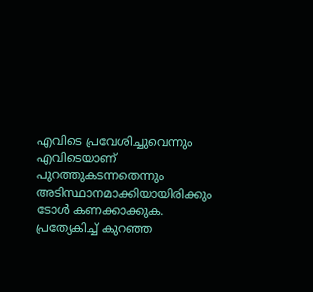എവിടെ പ്രവേശിച്ചുവെന്നും എവിടെയാണ് പുറത്തുകടന്നതെന്നും അടിസ്ഥാനമാക്കിയായിരിക്കും ടോൾ കണക്കാക്കുക.
പ്രത്യേകിച്ച് കുറഞ്ഞ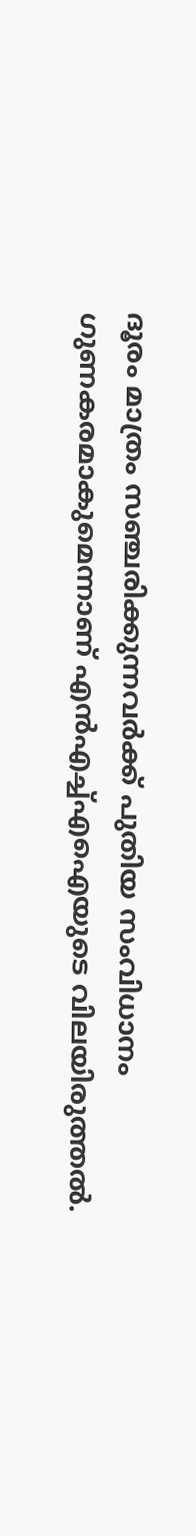ദൂരം മാത്രം സഞ്ചരിക്കുന്നവർക്ക് പുതിയ സംവിധാനം ഗുണകരമാകുമെന്നാണ് എൻഎച്ച്എഐയുടെ വിലയിരുത്തൽ.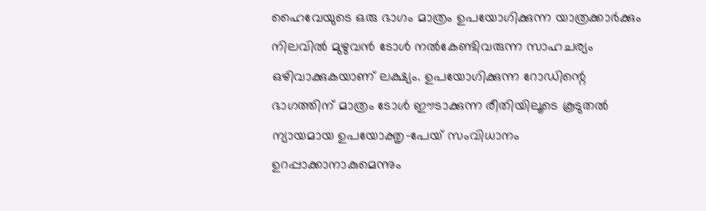ഹൈവേയുടെ ഒരു ഭാഗം മാത്രം ഉപയോഗിക്കുന്ന യാത്രക്കാർക്കും നിലവിൽ മുഴുവൻ ടോൾ നൽകേണ്ടിവരുന്ന സാഹചര്യം ഒഴിവാക്കുകയാണ് ലക്ഷ്യം. ഉപയോഗിക്കുന്ന റോഡിന്റെ ഭാഗത്തിന് മാത്രം ടോൾ ഈടാക്കുന്ന രീതിയിലൂടെ കൂടുതൽ ന്യായമായ ഉപയോക്തൃ-പേയ് സംവിധാനം ഉറപ്പാക്കാനാകുമെന്നും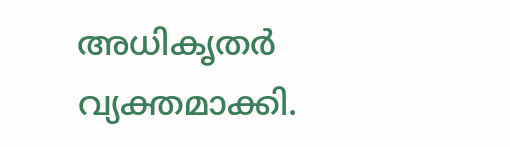അധികൃതർ വ്യക്തമാക്കി.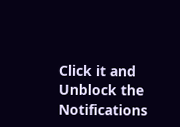Click it and Unblock the Notifications